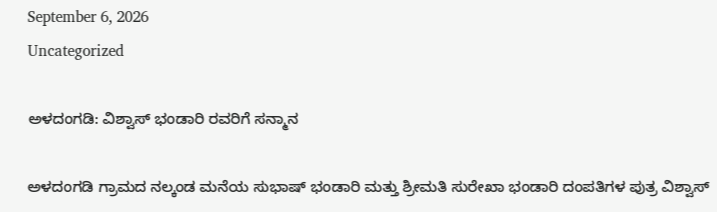September 6, 2026
Uncategorized

ಅಳದಂಗಡಿ: ವಿಶ್ವಾಸ್ ಭಂಡಾರಿ ರವರಿಗೆ ಸನ್ಮಾನ

ಅಳದಂಗಡಿ ಗ್ರಾಮದ ನಲ್ಕಂಡ ಮನೆಯ ಸುಭಾಷ್ ಭಂಡಾರಿ ಮತ್ತು ಶ್ರೀಮತಿ ಸುರೇಖಾ ಭಂಡಾರಿ ದಂಪತಿಗಳ ಪುತ್ರ ವಿಶ್ವಾಸ್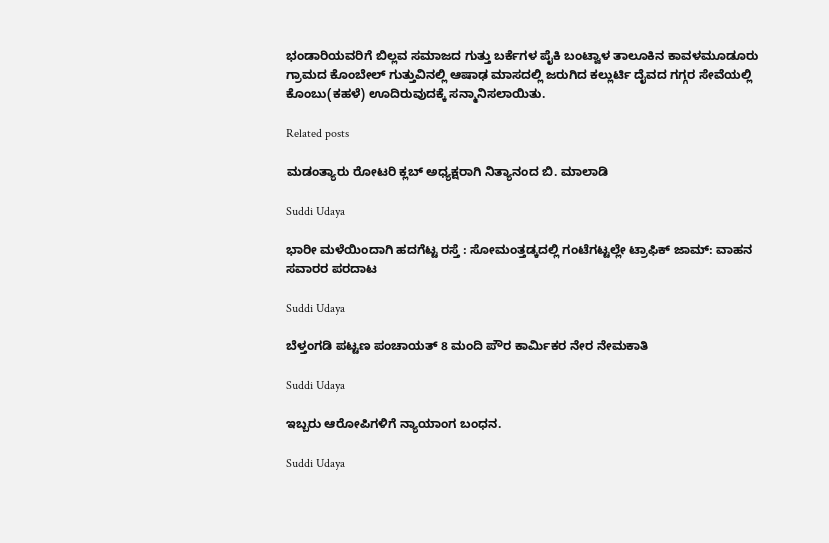ಭಂಡಾರಿಯವರಿಗೆ ಬಿಲ್ಲವ ಸಮಾಜದ ಗುತ್ತು ಬರ್ಕೆಗಳ ಪೈಕಿ ಬಂಟ್ವಾಳ ತಾಲೂಕಿನ ಕಾವಳಮೂಡೂರು ಗ್ರಾಮದ ಕೊಂಬೇಲ್ ಗುತ್ತುವಿನಲ್ಲಿ ಆಷಾಢ ಮಾಸದಲ್ಲಿ ಜರುಗಿದ ಕಲ್ಲುರ್ಟಿ ದೈವದ ಗಗ್ಗರ ಸೇವೆಯಲ್ಲಿ ಕೊಂಬು(ಕಹಳೆ) ಊದಿರುವುದಕ್ಕೆ ಸನ್ಮಾನಿಸಲಾಯಿತು.

Related posts

ಮಡಂತ್ಯಾರು ರೋಟರಿ ಕ್ಲಬ್ ಅಧ್ಯಕ್ಷರಾಗಿ ನಿತ್ಯಾನಂದ ಬಿ. ಮಾಲಾಡಿ

Suddi Udaya

ಭಾರೀ ಮಳೆಯಿಂದಾಗಿ ಹದಗೆಟ್ಟ ರಸ್ತೆ : ಸೋಮಂತ್ತಡ್ಕದಲ್ಲಿ ಗಂಟೆಗಟ್ಟಲ್ಲೇ ಟ್ರಾಫಿಕ್ ಜಾಮ್: ವಾಹನ ಸವಾರರ ಪರದಾಟ

Suddi Udaya

ಬೆಳ್ತಂಗಡಿ ಪಟ್ಟಣ ಪಂಚಾಯತ್ 8 ಮಂದಿ ಪೌರ ಕಾರ್ಮಿಕರ ನೇರ ನೇಮಕಾತಿ

Suddi Udaya

ಇಬ್ಬರು ಆರೋಪಿಗಳಿಗೆ ನ್ಯಾಯಾಂಗ ಬಂಧನ.

Suddi Udaya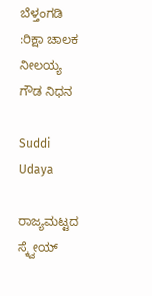ಬೆಳ್ತಂಗಡಿ :ರಿಕ್ಷಾ ಚಾಲಕ ನೀಲಯ್ಯ ಗೌಡ ನಿಧನ

Suddi Udaya

ರಾಜ್ಯಮಟ್ಟದ ಸ್ಕ್ವೇಯ್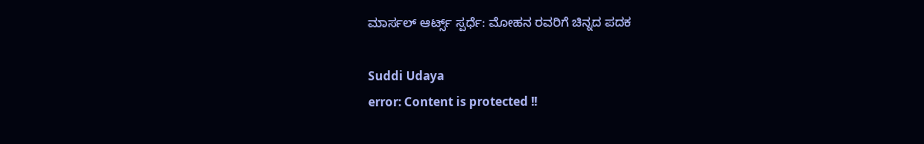ಮಾರ್ಸಲ್ ಆರ್ಟ್ಸ್ ಸ್ಪರ್ಧೆ: ಮೋಹನ ರವರಿಗೆ ಚಿನ್ನದ ಪದಕ

Suddi Udaya
error: Content is protected !!